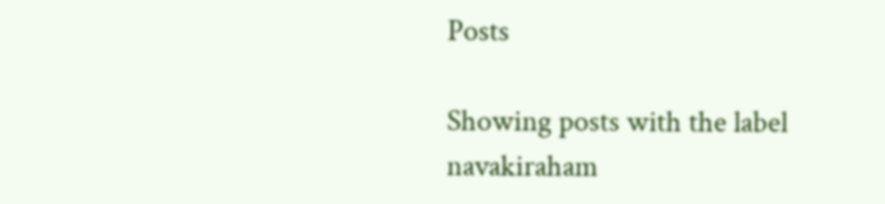Posts

Showing posts with the label navakiraham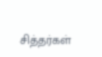சித்தர்கள்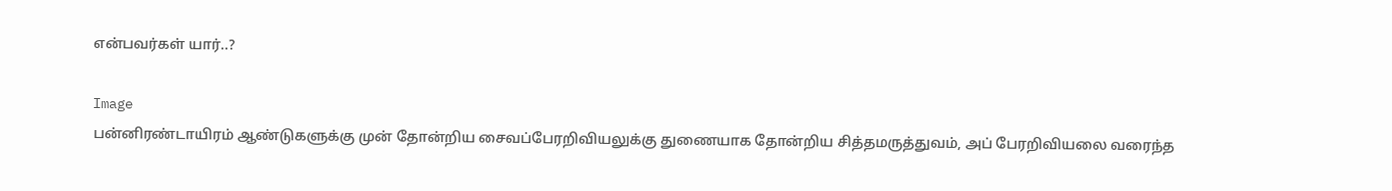என்பவர்கள் யார்..?

Image
பன்னிரண்டாயிரம் ஆண்டுகளுக்கு முன் தோன்றிய சைவப்பேரறிவியலுக்கு துணையாக தோன்றிய சித்தமருத்துவம், அப் பேரறிவியலை வரைந்த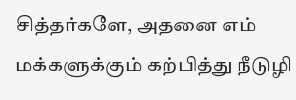சித்தர்களே, அதனை எம் மக்களுக்கும் கற்பித்து நீடுழி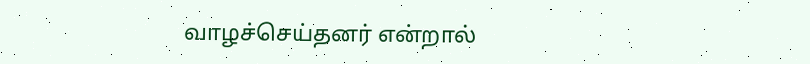வாழச்செய்தனர் என்றால்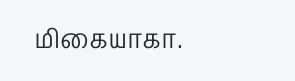மிகையாகா.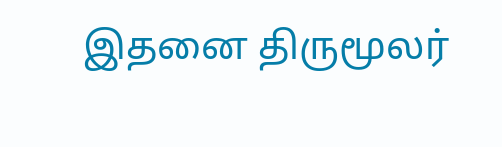இதனை திருமூலர்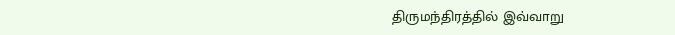திருமந்திரத்தில் இவ்வாறு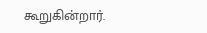கூறுகின்றார்.